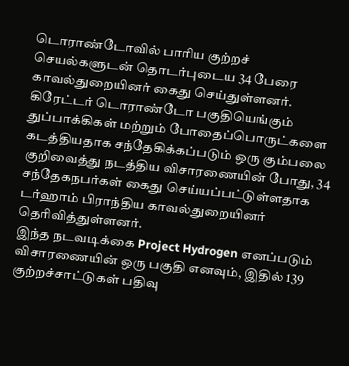டொராண்டோவில் பாரிய குற்றச் செயல்களுடன் தொடர்புடைய 34 பேரை காவல்துறையினர் கைது செய்துள்ளனர்.
கிரேட்டர் டொராண்டோ பகுதியெங்கும் துப்பாக்கிகள் மற்றும் போதைப்பொருட்களை கடத்தியதாக சந்தேகிக்கப்படும் ஒரு கும்பலை குறிவைத்து நடத்திய விசாரணையின் போது, 34 சந்தேகநபர்கள் கைது செய்யப்பட்டுள்ளதாக டர்ஹாம் பிராந்திய காவல்துறையினர் தெரிவித்துள்ளனர்.
இந்த நடவடிக்கை Project Hydrogen எனப்படும் விசாரணையின் ஒரு பகுதி எனவும், இதில் 139 குற்றச்சாட்டுகள் பதிவு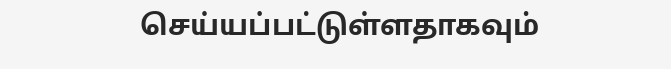செய்யப்பட்டுள்ளதாகவும்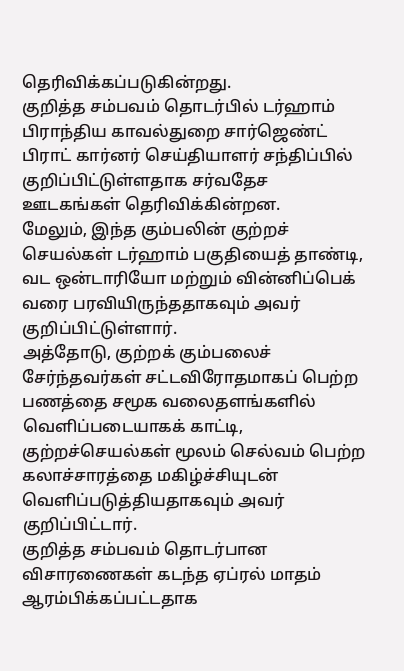தெரிவிக்கப்படுகின்றது.
குறித்த சம்பவம் தொடர்பில் டர்ஹாம் பிராந்திய காவல்துறை சார்ஜெண்ட் பிராட் கார்னர் செய்தியாளர் சந்திப்பில் குறிப்பிட்டுள்ளதாக சர்வதேச ஊடகங்கள் தெரிவிக்கின்றன.
மேலும், இந்த கும்பலின் குற்றச் செயல்கள் டர்ஹாம் பகுதியைத் தாண்டி, வட ஒன்டாரியோ மற்றும் வின்னிப்பெக் வரை பரவியிருந்ததாகவும் அவர் குறிப்பிட்டுள்ளார்.
அத்தோடு, குற்றக் கும்பலைச் சேர்ந்தவர்கள் சட்டவிரோதமாகப் பெற்ற பணத்தை சமூக வலைதளங்களில் வெளிப்படையாகக் காட்டி, குற்றச்செயல்கள் மூலம் செல்வம் பெற்ற கலாச்சாரத்தை மகிழ்ச்சியுடன் வெளிப்படுத்தியதாகவும் அவர் குறிப்பிட்டார்.
குறித்த சம்பவம் தொடர்பான விசாரணைகள் கடந்த ஏப்ரல் மாதம் ஆரம்பிக்கப்பட்டதாக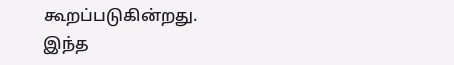கூறப்படுகின்றது.
இந்த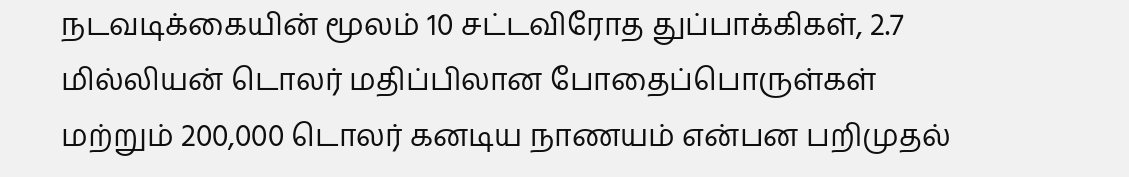நடவடிக்கையின் மூலம் 10 சட்டவிரோத துப்பாக்கிகள், 2.7 மில்லியன் டொலர் மதிப்பிலான போதைப்பொருள்கள் மற்றும் 200,000 டொலர் கனடிய நாணயம் என்பன பறிமுதல்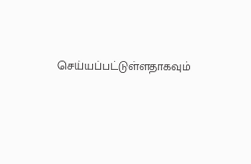செய்யப்பட்டுள்ளதாகவும்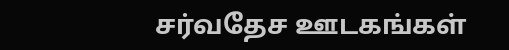சர்வதேச ஊடகங்கள்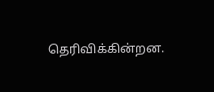தெரிவிக்கின்றன.